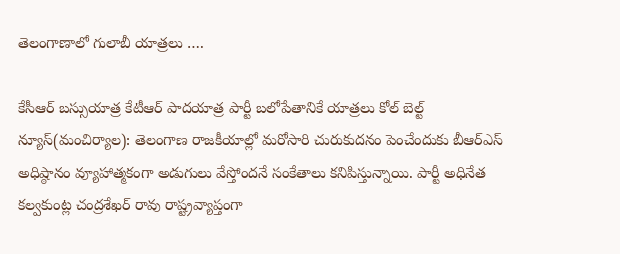తెలంగాణాలో గులాబీ యాత్రలు ….

కేసీఆర్ బస్సుయాత్ర కేటీఆర్ పాదయాత్ర పార్టీ బలోపేతానికే యాత్రలు కోల్ బెల్ట్ న్యూస్(మంచిర్యాల): తెలంగాణ రాజకీయాల్లో మరోసారి చురుకుదనం పెంచేందుకు బీఆర్ఎస్ అధిష్ఠానం వ్యూహాత్మకంగా అడుగులు వేస్తోందనే సంకేతాలు కనిపిస్తున్నాయి. పార్టీ అధినేత కల్వకుంట్ల చంద్రశేఖర్ రావు రాష్ట్రవ్యాప్తంగా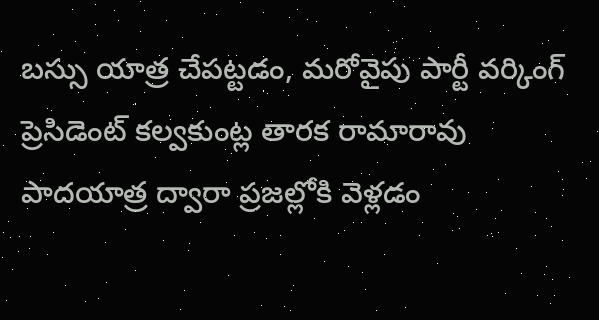బస్సు యాత్ర చేపట్టడం, మరోవైపు పార్టీ వర్కింగ్ ప్రెసిడెంట్ కల్వకుంట్ల తారక రామారావు పాదయాత్ర ద్వారా ప్రజల్లోకి వెళ్లడం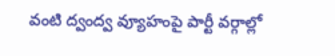వంటి ద్వంద్వ వ్యూహంపై పార్టీ వర్గాల్లో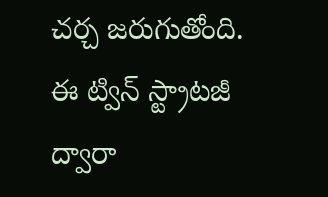చర్చ జరుగుతోంది. ఈ ట్విన్ స్ట్రాటజీ ద్వారా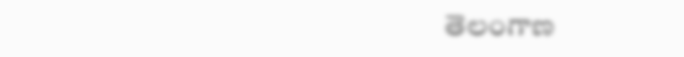తెలంగాణ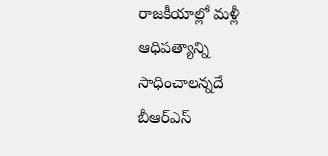రాజకీయాల్లో మళ్లీ ఆధిపత్యాన్ని సాధించాలన్నదే బీఆర్ఎస్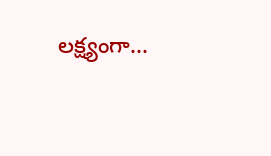లక్ష్యంగా...